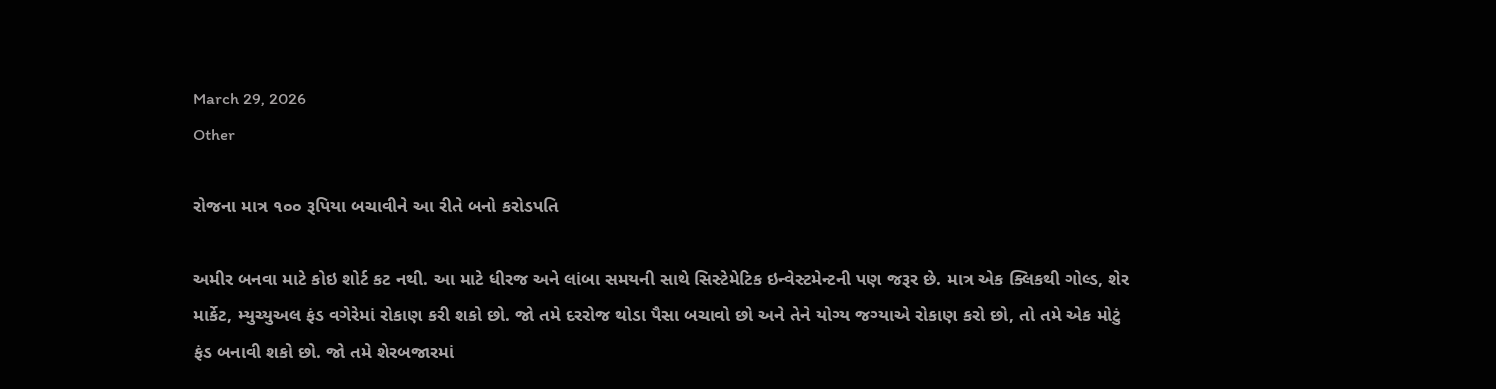March 29, 2026
Other

રોજના માત્ર ૧૦૦ રૂપિયા બચાવીને આ રીતે બનો કરોડપતિ

અમીર બનવા માટે કોઇ શોર્ટ કટ નથી. આ માટે ધીરજ અને લાંબા સમયની સાથે સિસ્‍ટેમેટિક ઇન્‍વેસ્‍ટમેન્‍ટની પણ જરૂર છે. માત્ર એક ક્‍લિકથી ગોલ્‍ડ, શેર માર્કેટ, મ્‍યુચ્‍યુઅલ ફંડ વગેરેમાં રોકાણ કરી શકો છો. જો તમે દરરોજ થોડા પૈસા બચાવો છો અને તેને યોગ્‍ય જગ્‍યાએ રોકાણ કરો છો, તો તમે એક મોટું ફંડ બનાવી શકો છો. જો તમે શેરબજારમાં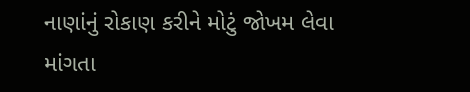નાણાંનું રોકાણ કરીને મોટું જોખમ લેવા માંગતા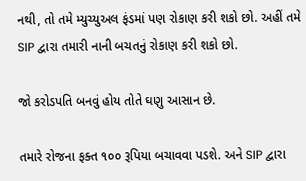નથી, તો તમે મ્‍યુચ્‍યુઅલ ફંડમાં પણ રોકાણ કરી શકો છો. અહીં તમે SIP દ્વારા તમારી નાની બચતનું રોકાણ કરી શકો છો.

જો કરોડપતિ બનવું હોય તોતે ઘણુ આસાન છે.

તમારે રોજના ફક્‍ત ૧૦૦ રૂપિયા બચાવવા પડશે. અને SIP દ્વારા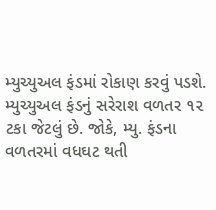મ્‍યુચ્‍યુઅલ ફંડમાં રોકાણ કરવું પડશે. મ્‍યુચ્‍યુઅલ ફંડનું સરેરાશ વળતર ૧૨ ટકા જેટલું છે. જોકે, મ્‍યુ. ફંડના વળતરમાં વધઘટ થતી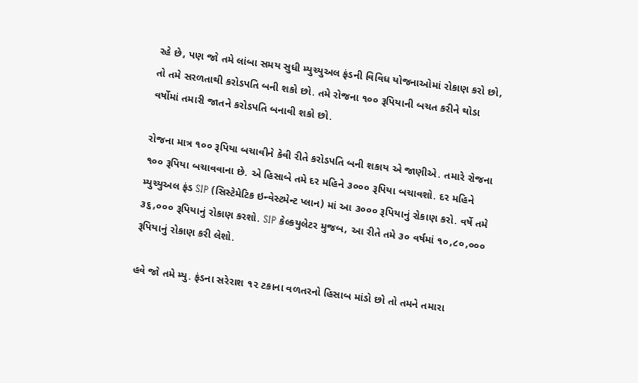રહે છે, પણ જો તમે લાંબા સમય સુધી મ્‍યુચ્‍યુઅલ ફંડની વિવિધ યોજનાઓમાં રોકાણ કરો છો, તો તમે સરળતાથી કરોડપતિ બની શકો છો. તમે રોજના ૧૦૦ રૂપિયાની બચત કરીને થોડા વર્ષોમાં તમારી જાતને કરોડપતિ બનાવી શકો છો.

રોજના માત્ર ૧૦૦ રૂપિયા બચાવીને કેવી રીતે કરોડપતિ બની શકાય એ જાણીએ. તમારે રોજના ૧૦૦ રૂપિયા બચાવવાના છે. એ હિસાબે તમે દર મહિને ૩૦૦૦ રૂપિયા બચાવશો. દર મહિને મ્‍યુચ્‍યુઅલ ફંડ SIP (સિસ્‍ટેમેટિક ઇન્‍વેસ્‍ટમેન્‍ટ પ્‍લાન) માં આ ૩૦૦૦ રૂપિયાનું રોકાણ કરો. વર્ષે તમે ૩૬,૦૦૦ રૂપિયાનું રોકાણ કરશો. SIP કેલ્‍કયુલેટર મુજબ, આ રીતે તમે ૩૦ વર્ષમાં ૧૦,૮૦,૦૦૦ રૂપિયાનું રોકાણ કરી લેશો.

હવે જો તમે મ્‍યુ. ફંડના સરેરાશ ૧૨ ટકાના વળતરનો હિસાબ માંડો છો તો તમને તમારા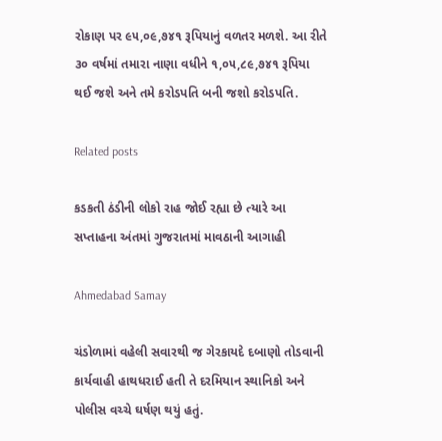રોકાણ પર ૯૫,૦૯,૭૪૧ રૂપિયાનું વળતર મળશે. આ રીતે ૩૦ વર્ષમાં તમારા નાણા વધીને ૧,૦૫,૮૯,૭૪૧ રૂપિયા થઈ જશે અને તમે કરોડપતિ બની જશો કરોડપતિ.

Related posts

કડકતી ઠંડીની લોકો રાહ જોઈ રહ્યા છે ત્‍યારે આ સપ્‍તાહના અંતમાં ગુજરાતમાં માવઠાની આગાહી

Ahmedabad Samay

ચંડોળામાં વહેલી સવારથી જ ગેરકાયદે દબાણો તોડવાની કાર્યવાહી હાથધરાઈ હતી તે દરમિયાન સ્થાનિકો અને પોલીસ વચ્ચે ઘર્ષણ થયું હતું.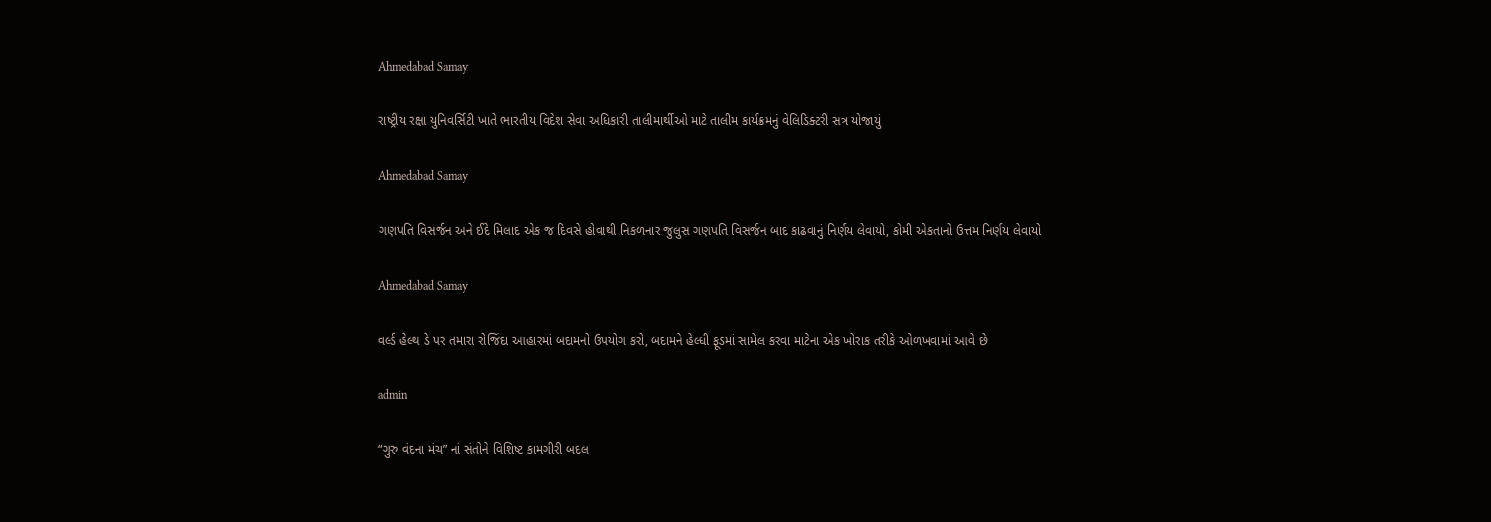Ahmedabad Samay

રાષ્ટ્રીય રક્ષા યુનિવર્સિટી ખાતે ભારતીય વિદેશ સેવા અધિકારી તાલીમાર્થીઓ માટે તાલીમ કાર્યક્રમનું વેલિડિક્ટરી સત્ર યોજાયું

Ahmedabad Samay

ગણપતિ વિસર્જન અને ઈદે મિલાદ એક જ દિવસે હોવાથી નિકળનાર જુલુસ ગણપતિ વિસર્જન બાદ કાઢવાનું નિર્ણય લેવાયો, કોમી એકતાનો ઉત્તમ નિર્ણય લેવાયો

Ahmedabad Samay

વર્લ્ડ હેલ્થ ડે પર તમારા રોજિંદા આહારમાં બદામનો ઉપયોગ કરો, બદામને હેલ્ધી ફૂડમાં સામેલ કરવા માટેના એક ખોરાક તરીકે ઓળખવામાં આવે છે

admin

“ગુરુ વંદના મંચ” નાં સંતોને વિશિષ્ટ કામગીરી બદલ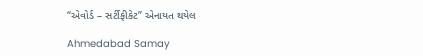“એવોર્ડ – સર્ટીફીકેટ” એનાયત થયેલ

Ahmedabad Samay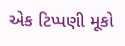એક ટિપ્પણી મૂકો